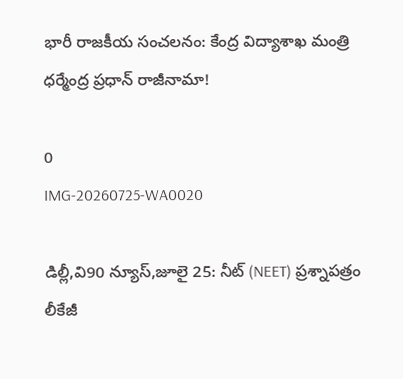భారీ రాజకీయ సంచలనం: కేంద్ర విద్యాశాఖ మంత్రి ధర్మేంద్ర ప్రధాన్ రాజీనామా!

0
IMG-20260725-WA0020

డిల్లీ,వి90 న్యూస్,జూలై 25: నీట్ (NEET) ప్రశ్నాపత్రం లీకేజీ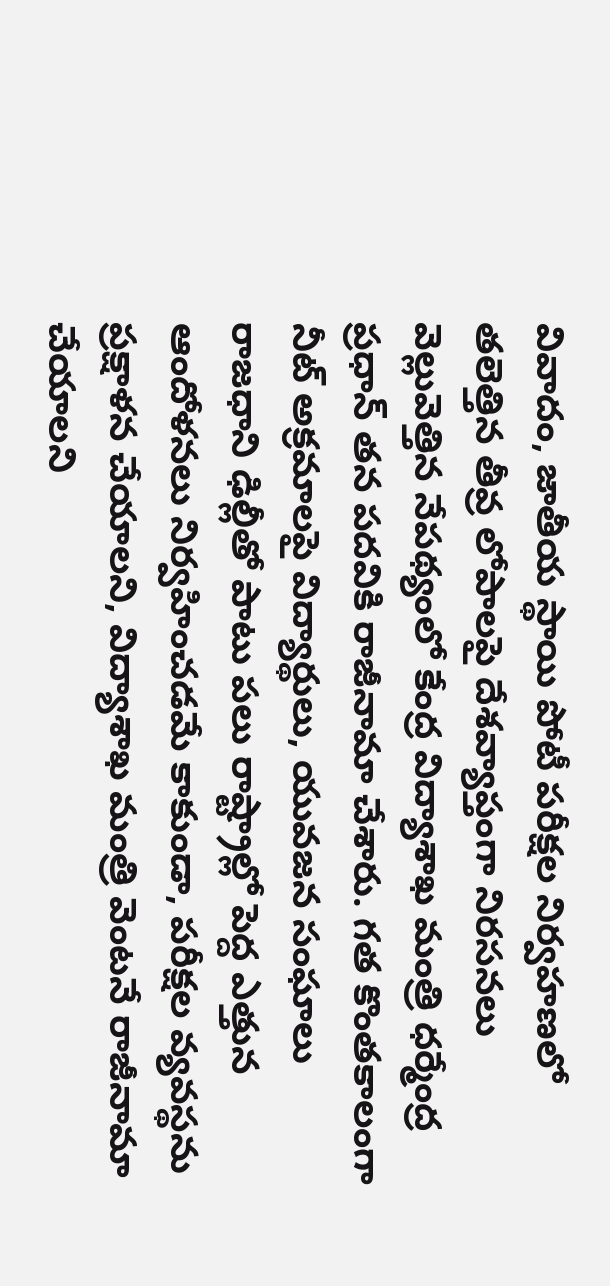వివాదం, జాతీయ స్థాయి పోటీ పరీక్షల నిర్వహణలో తలెత్తిన తీవ్ర లోపాలపై దేశవ్యాప్తంగా నిరసనలు వెల్లువెత్తిన నేపథ్యంలో కేంద్ర విద్యాశాఖ మంత్రి ధర్మేంద్ర ప్రధాన్ తన పదవికి రాజీనామా చేశారు. గత కొంతకాలంగా నీట్ అక్రమాలపై విద్యార్థులు, యువజన సంఘాలు రాజధాని ఢిల్లీతో పాటు పలు రాష్ట్రాల్లో పెద్ద ఎత్తున ఆందోళనలు నిర్వహించడమే కాకుండా, పరీక్షల వ్యవస్థను ప్రక్షాళన చేయాలని, విద్యాశాఖ మంత్రి వెంటనే రాజీనామా చేయాలని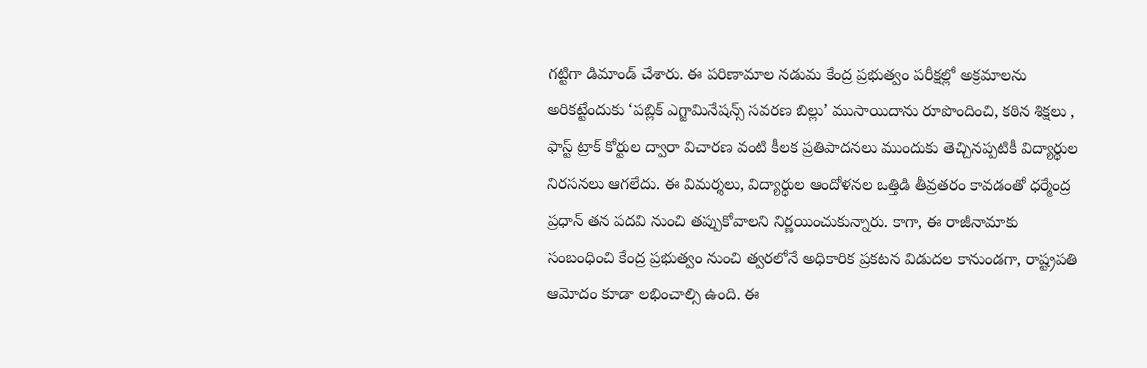గట్టిగా డిమాండ్ చేశారు. ఈ పరిణామాల నడుమ కేంద్ర ప్రభుత్వం పరీక్షల్లో అక్రమాలను అరికట్టేందుకు ‘పబ్లిక్ ఎగ్జామినేషన్స్ సవరణ బిల్లు’ ముసాయిదాను రూపొందించి, కఠిన శిక్షలు , ఫాస్ట్ ట్రాక్ కోర్టుల ద్వారా విచారణ వంటి కీలక ప్రతిపాదనలు ముందుకు తెచ్చినప్పటికీ విద్యార్థుల నిరసనలు ఆగలేదు. ఈ విమర్శలు, విద్యార్థుల ఆందోళనల ఒత్తిడి తీవ్రతరం కావడంతో ధర్మేంద్ర ప్రధాన్ తన పదవి నుంచి తప్పుకోవాలని నిర్ణయించుకున్నారు. కాగా, ఈ రాజీనామాకు సంబంధించి కేంద్ర ప్రభుత్వం నుంచి త్వరలోనే అధికారిక ప్రకటన విడుదల కానుండగా, రాష్ట్రపతి ఆమోదం కూడా లభించాల్సి ఉంది. ఈ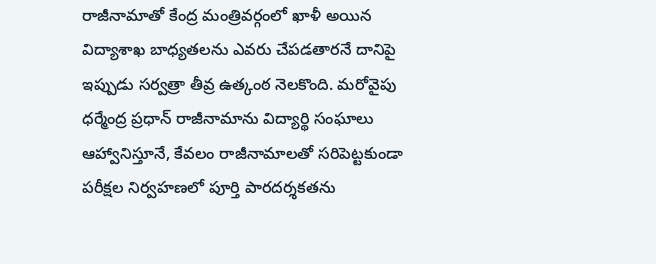రాజీనామాతో కేంద్ర మంత్రివర్గంలో ఖాళీ అయిన విద్యాశాఖ బాధ్యతలను ఎవరు చేపడతారనే దానిపై ఇప్పుడు సర్వత్రా తీవ్ర ఉత్కంఠ నెలకొంది. మరోవైపు ధర్మేంద్ర ప్రధాన్ రాజీనామాను విద్యార్థి సంఘాలు ఆహ్వానిస్తూనే, కేవలం రాజీనామాలతో సరిపెట్టకుండా పరీక్షల నిర్వహణలో పూర్తి పారదర్శకతను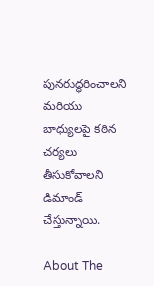పునరుద్ధరించాలని మరియు బాధ్యులపై కఠిన చర్యలు తీసుకోవాలని డిమాండ్ చేస్తున్నాయి.

About The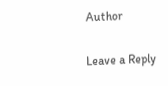Author

Leave a Reply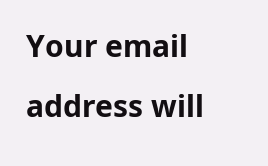Your email address will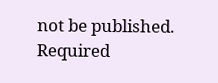not be published. Required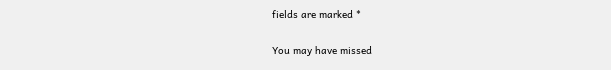fields are marked *

You may have missed